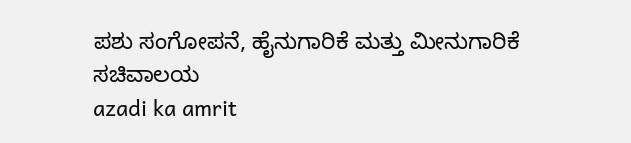ಪಶು ಸಂಗೋಪನೆ, ಹೈನುಗಾರಿಕೆ ಮತ್ತು ಮೀನುಗಾರಿಕೆ ಸಚಿವಾಲಯ
azadi ka amrit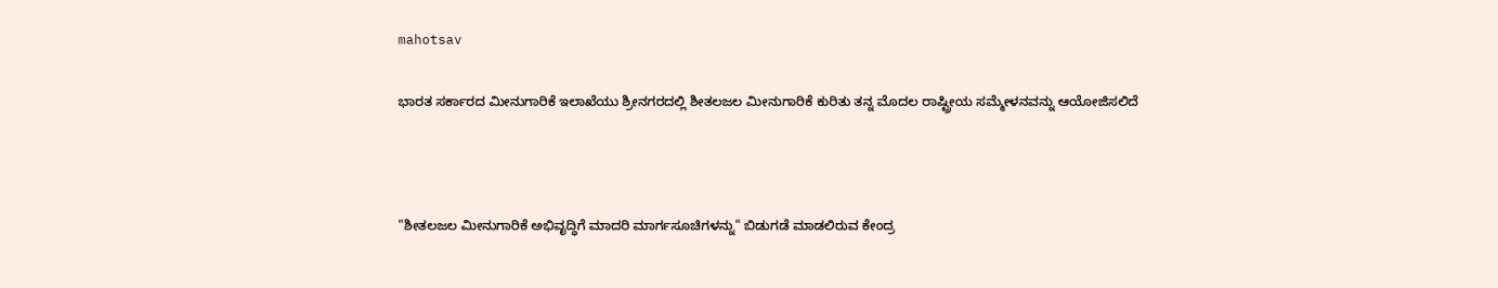mahotsav

ಭಾರತ ಸರ್ಕಾರದ ಮೀನುಗಾರಿಕೆ ಇಲಾಖೆಯು ಶ್ರೀನಗರದಲ್ಲಿ ಶೀತಲಜಲ ಮೀನುಗಾರಿಕೆ ಕುರಿತು ತನ್ನ ಮೊದಲ ರಾಷ್ಟ್ರೀಯ ಸಮ್ಮೇಳನವನ್ನು ಆಯೋಜಿಸಲಿದೆ



"ಶೀತಲಜಲ ಮೀನುಗಾರಿಕೆ ಅಭಿವೃದ್ಧಿಗೆ ಮಾದರಿ ಮಾರ್ಗಸೂಚಿಗಳನ್ನು" ಬಿಡುಗಡೆ ಮಾಡಲಿರುವ ಕೇಂದ್ರ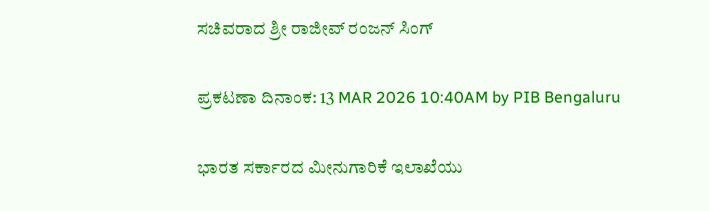ಸಚಿವರಾದ ಶ್ರೀ ರಾಜೀವ್ ರಂಜನ್ ಸಿಂಗ್

ಪ್ರಕಟಣಾ ದಿನಾಂಕ: 13 MAR 2026 10:40AM by PIB Bengaluru

ಭಾರತ ಸರ್ಕಾರದ ಮೀನುಗಾರಿಕೆ ಇಲಾಖೆಯು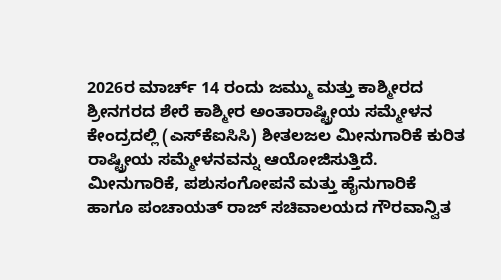2026ರ ಮಾರ್ಚ್ 14 ರಂದು ಜಮ್ಮು ಮತ್ತು ಕಾಶ್ಮೀರದ ಶ್ರೀನಗರದ ಶೇರೆ ಕಾಶ್ಮೀರ ಅಂತಾರಾಷ್ಟ್ರೀಯ ಸಮ್ಮೇಳನ ಕೇಂದ್ರದಲ್ಲಿ (ಎಸ್‌ಕೆಐಸಿಸಿ) ಶೀತಲಜಲ ಮೀನುಗಾರಿಕೆ ಕುರಿತ ರಾಷ್ಟ್ರೀಯ ಸಮ್ಮೇಳನವನ್ನು ಆಯೋಜಿಸುತ್ತಿದೆ. ಮೀನುಗಾರಿಕೆ, ಪಶುಸಂಗೋಪನೆ ಮತ್ತು ಹೈನುಗಾರಿಕೆ ಹಾಗೂ ಪಂಚಾಯತ್ ರಾಜ್ ಸಚಿವಾಲಯದ ಗೌರವಾನ್ವಿತ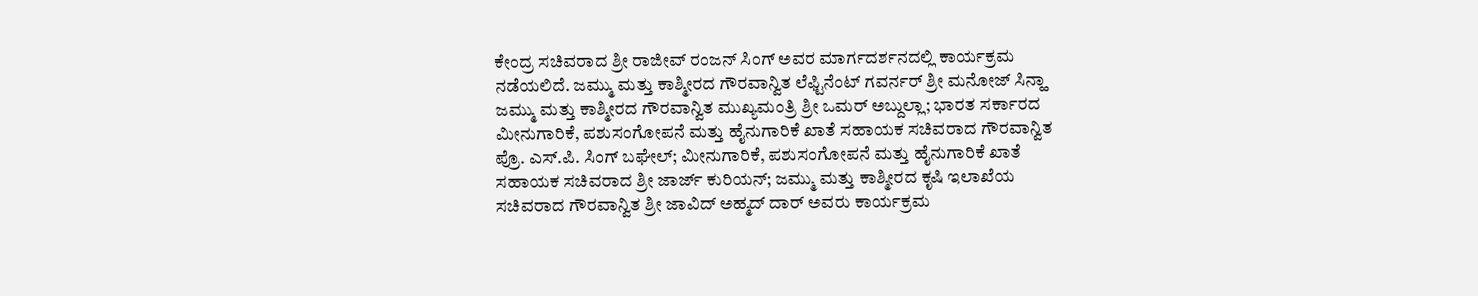ಕೇಂದ್ರ ಸಚಿವರಾದ ಶ್ರೀ ರಾಜೀವ್ ರಂಜನ್ ಸಿಂಗ್ ಅವರ ಮಾರ್ಗದರ್ಶನದಲ್ಲಿ ಕಾರ್ಯಕ್ರಮ ನಡೆಯಲಿದೆ. ಜಮ್ಮು ಮತ್ತು ಕಾಶ್ಮೀರದ ಗೌರವಾನ್ವಿತ ಲೆಫ್ಟಿನೆಂಟ್ ಗವರ್ನರ್ ಶ್ರೀ ಮನೋಜ್ ಸಿನ್ಹಾ ಜಮ್ಮು ಮತ್ತು ಕಾಶ್ಮೀರದ ಗೌರವಾನ್ವಿತ ಮುಖ್ಯಮಂತ್ರಿ ಶ್ರೀ ಒಮರ್ ಅಬ್ದುಲ್ಲಾ; ಭಾರತ ಸರ್ಕಾರದ ಮೀನುಗಾರಿಕೆ, ಪಶುಸಂಗೋಪನೆ ಮತ್ತು ಹೈನುಗಾರಿಕೆ ಖಾತೆ ಸಹಾಯಕ ಸಚಿವರಾದ ಗೌರವಾನ್ವಿತ ಪ್ರೊ. ಎಸ್.ಪಿ. ಸಿಂಗ್ ಬಘೇಲ್; ಮೀನುಗಾರಿಕೆ, ಪಶುಸಂಗೋಪನೆ ಮತ್ತು ಹೈನುಗಾರಿಕೆ ಖಾತೆ ಸಹಾಯಕ ಸಚಿವರಾದ ಶ್ರೀ ಜಾರ್ಜ್ ಕುರಿಯನ್; ಜಮ್ಮು ಮತ್ತು ಕಾಶ್ಮೀರದ ಕೃಷಿ ಇಲಾಖೆಯ ಸಚಿವರಾದ ಗೌರವಾನ್ವಿತ ಶ್ರೀ ಜಾವಿದ್ ಅಹ್ಮದ್ ದಾರ್ ಅವರು ಕಾರ್ಯಕ್ರಮ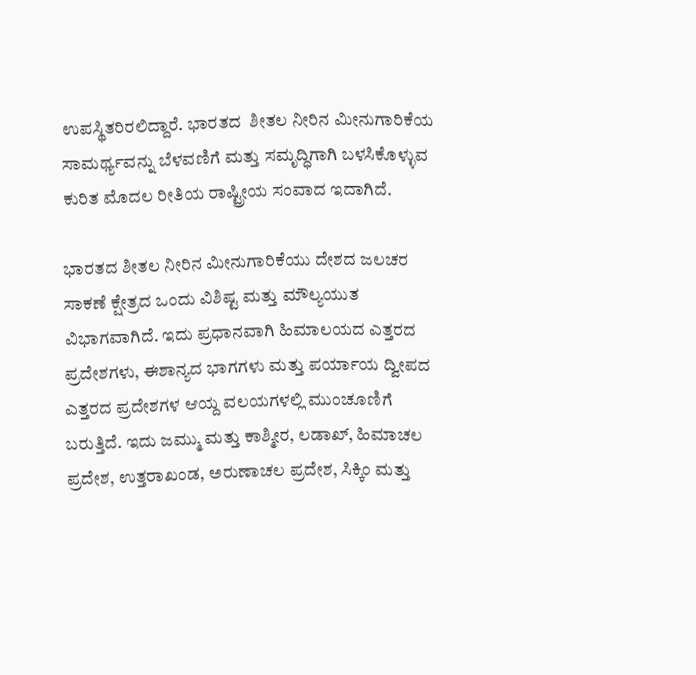ಉಪಸ್ಥಿತರಿರಲಿದ್ದಾರೆ. ಭಾರತದ  ಶೀತಲ ನೀರಿನ ಮೀನುಗಾರಿಕೆಯ ಸಾಮರ್ಥ್ಯವನ್ನು ಬೆಳವಣಿಗೆ ಮತ್ತು ಸಮೃದ್ಧಿಗಾಗಿ ಬಳಸಿಕೊಳ್ಳುವ ಕುರಿತ ಮೊದಲ ರೀತಿಯ ರಾಷ್ಟ್ರೀಯ ಸಂವಾದ ಇದಾಗಿದೆ.

ಭಾರತದ ಶೀತಲ ನೀರಿನ ಮೀನುಗಾರಿಕೆಯು ದೇಶದ ಜಲಚರ ಸಾಕಣೆ ಕ್ಷೇತ್ರದ ಒಂದು ವಿಶಿಷ್ಟ ಮತ್ತು ಮೌಲ್ಯಯುತ ವಿಭಾಗವಾಗಿದೆ. ಇದು ಪ್ರಧಾನವಾಗಿ ಹಿಮಾಲಯದ ಎತ್ತರದ ಪ್ರದೇಶಗಳು, ಈಶಾನ್ಯದ ಭಾಗಗಳು ಮತ್ತು ಪರ್ಯಾಯ ದ್ವೀಪದ ಎತ್ತರದ ಪ್ರದೇಶಗಳ ಆಯ್ದ ವಲಯಗಳಲ್ಲಿ ಮುಂಚೂಣಿಗೆ ಬರುತ್ತಿದೆ. ಇದು ಜಮ್ಮು ಮತ್ತು ಕಾಶ್ಮೀರ, ಲಡಾಖ್, ಹಿಮಾಚಲ ಪ್ರದೇಶ, ಉತ್ತರಾಖಂಡ, ಅರುಣಾಚಲ ಪ್ರದೇಶ, ಸಿಕ್ಕಿಂ ಮತ್ತು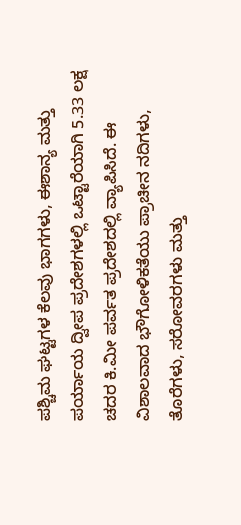ಪಶ್ಚಿಮ ಘಟ್ಟಗಳ ಕೆಲವು ಭಾಗಗಳು, ಈಶಾನ್ಯ ಮತ್ತು ಪರ್ಯಾಯ ದ್ವೀಪ ಪ್ರದೇಶಗಳಲ್ಲಿ ಒಟ್ಟಾರೆಯಾಗಿ 5.33 ಲಕ್ಷ ಚದರ ಕಿ.ಮೀ ಪರ್ವತ ಪ್ರದೇಶದಲ್ಲಿ ವ್ಯಾಪಿಸಿದೆ. ಈ ವಿಶಾಲವಾದ ಭೌಗೋಳಿಕತೆಯು ಪ್ರಾಚೀನ ನದಿಗಳು, ತೊರೆಗಳು, ಸರೋವರಗಳು ಮತ್ತು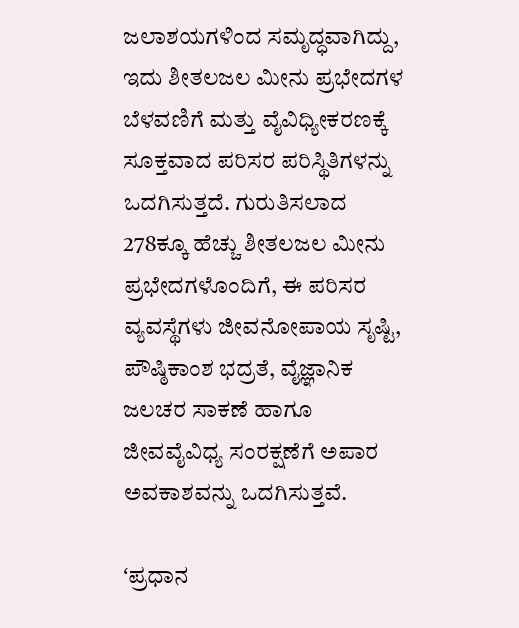ಜಲಾಶಯಗಳಿಂದ ಸಮೃದ್ಧವಾಗಿದ್ದು, ಇದು ಶೀತಲಜಲ ಮೀನು ಪ್ರಭೇದಗಳ ಬೆಳವಣಿಗೆ ಮತ್ತು ವೈವಿಧ್ಯೀಕರಣಕ್ಕೆ ಸೂಕ್ತವಾದ ಪರಿಸರ ಪರಿಸ್ಥಿತಿಗಳನ್ನು ಒದಗಿಸುತ್ತದೆ. ಗುರುತಿಸಲಾದ 278ಕ್ಕೂ ಹೆಚ್ಚು ಶೀತಲಜಲ ಮೀನು ಪ್ರಭೇದಗಳೊಂದಿಗೆ, ಈ ಪರಿಸರ ವ್ಯವಸ್ಥೆಗಳು ಜೀವನೋಪಾಯ ಸೃಷ್ಟಿ, ಪೌಷ್ಠಿಕಾಂಶ ಭದ್ರತೆ, ವೈಜ್ಞಾನಿಕ ಜಲಚರ ಸಾಕಣೆ ಹಾಗೂ ಜೀವವೈವಿಧ್ಯ ಸಂರಕ್ಷಣೆಗೆ ಅಪಾರ ಅವಕಾಶವನ್ನು ಒದಗಿಸುತ್ತವೆ.

ʻಪ್ರಧಾನ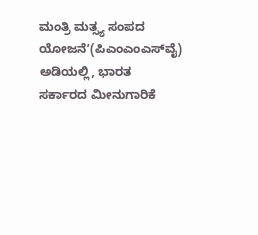ಮಂತ್ರಿ ಮತ್ಸ್ಯ ಸಂಪದ ಯೋಜನೆʼ(ಪಿಎಂಎಂಎಸ್‌ವೈ) ಅಡಿಯಲ್ಲಿ, ಭಾರತ ಸರ್ಕಾರದ ಮೀನುಗಾರಿಕೆ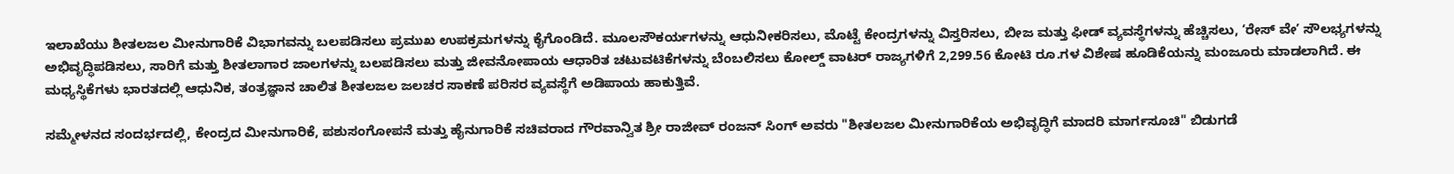ಇಲಾಖೆಯು ಶೀತಲಜಲ ಮೀನುಗಾರಿಕೆ ವಿಭಾಗವನ್ನು ಬಲಪಡಿಸಲು ಪ್ರಮುಖ ಉಪಕ್ರಮಗಳನ್ನು ಕೈಗೊಂಡಿದೆ. ಮೂಲಸೌಕರ್ಯಗಳನ್ನು ಆಧುನೀಕರಿಸಲು, ಮೊಟ್ಟೆ ಕೇಂದ್ರಗಳನ್ನು ವಿಸ್ತರಿಸಲು, ಬೀಜ ಮತ್ತು ಫೀಡ್ ವ್ಯವಸ್ಥೆಗಳನ್ನು ಹೆಚ್ಚಿಸಲು, ʻರೇಸ್ ವೇʼ ಸೌಲಭ್ಯಗಳನ್ನು ಅಭಿವೃದ್ಧಿಪಡಿಸಲು, ಸಾರಿಗೆ ಮತ್ತು ಶೀತಲಾಗಾರ ಜಾಲಗಳನ್ನು ಬಲಪಡಿಸಲು ಮತ್ತು ಜೀವನೋಪಾಯ ಆಧಾರಿತ ಚಟುವಟಿಕೆಗಳನ್ನು ಬೆಂಬಲಿಸಲು ಕೋಲ್ಡ್ ವಾಟರ್ ರಾಜ್ಯಗಳಿಗೆ 2,299.56 ಕೋಟಿ ರೂ.ಗಳ ವಿಶೇಷ ಹೂಡಿಕೆಯನ್ನು ಮಂಜೂರು ಮಾಡಲಾಗಿದೆ. ಈ ಮಧ್ಯಸ್ಥಿಕೆಗಳು ಭಾರತದಲ್ಲಿ ಆಧುನಿಕ, ತಂತ್ರಜ್ಞಾನ ಚಾಲಿತ ಶೀತಲಜಲ ಜಲಚರ ಸಾಕಣೆ ಪರಿಸರ ವ್ಯವಸ್ಥೆಗೆ ಅಡಿಪಾಯ ಹಾಕುತ್ತಿವೆ.

ಸಮ್ಮೇಳನದ ಸಂದರ್ಭದಲ್ಲಿ, ಕೇಂದ್ರದ ಮೀನುಗಾರಿಕೆ, ಪಶುಸಂಗೋಪನೆ ಮತ್ತು ಹೈನುಗಾರಿಕೆ ಸಚಿವರಾದ ಗೌರವಾನ್ವಿತ ಶ್ರೀ ರಾಜೀವ್ ರಂಜನ್ ಸಿಂಗ್ ಅವರು "ಶೀತಲಜಲ ಮೀನುಗಾರಿಕೆಯ ಅಭಿವೃದ್ಧಿಗೆ ಮಾದರಿ ಮಾರ್ಗಸೂಚಿ" ಬಿಡುಗಡೆ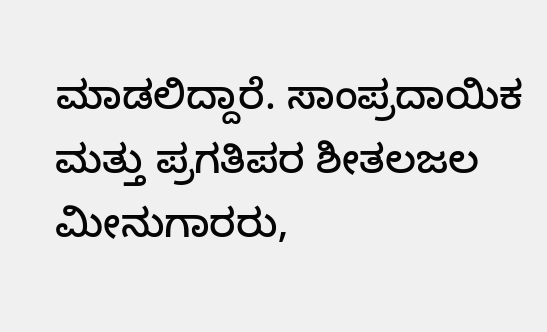ಮಾಡಲಿದ್ದಾರೆ. ಸಾಂಪ್ರದಾಯಿಕ ಮತ್ತು ಪ್ರಗತಿಪರ ಶೀತಲಜಲ ಮೀನುಗಾರರು,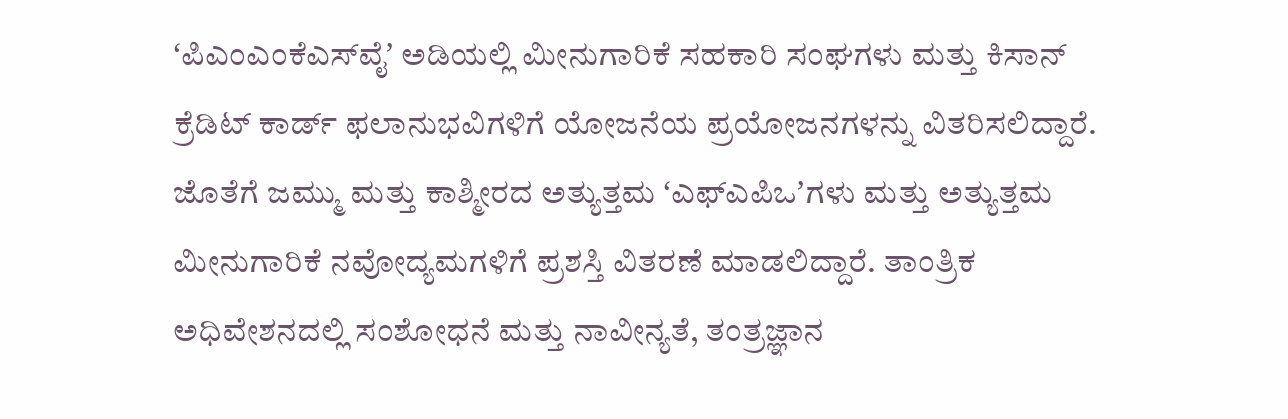ʻಪಿಎಂಎಂಕೆಎಸ್‌ವೈʼ ಅಡಿಯಲ್ಲಿ ಮೀನುಗಾರಿಕೆ ಸಹಕಾರಿ ಸಂಘಗಳು ಮತ್ತು ಕಿಸಾನ್ ಕ್ರೆಡಿಟ್ ಕಾರ್ಡ್ ಫಲಾನುಭವಿಗಳಿಗೆ ಯೋಜನೆಯ ಪ್ರಯೋಜನಗಳನ್ನು ವಿತರಿಸಲಿದ್ದಾರೆ. ಜೊತೆಗೆ ಜಮ್ಮು ಮತ್ತು ಕಾಶ್ಮೀರದ ಅತ್ಯುತ್ತಮ ʻಎಫ್ಎಪಿಒʼಗಳು ಮತ್ತು ಅತ್ಯುತ್ತಮ ಮೀನುಗಾರಿಕೆ ನವೋದ್ಯಮಗಳಿಗೆ ಪ್ರಶಸ್ತಿ ವಿತರಣೆ ಮಾಡಲಿದ್ದಾರೆ. ತಾಂತ್ರಿಕ ಅಧಿವೇಶನದಲ್ಲಿ ಸಂಶೋಧನೆ ಮತ್ತು ನಾವೀನ್ಯತೆ, ತಂತ್ರಜ್ಞಾನ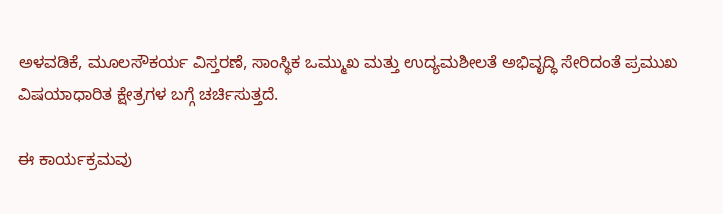ಅಳವಡಿಕೆ, ಮೂಲಸೌಕರ್ಯ ವಿಸ್ತರಣೆ, ಸಾಂಸ್ಥಿಕ ಒಮ್ಮುಖ ಮತ್ತು ಉದ್ಯಮಶೀಲತೆ ಅಭಿವೃದ್ಧಿ ಸೇರಿದಂತೆ ಪ್ರಮುಖ ವಿಷಯಾಧಾರಿತ ಕ್ಷೇತ್ರಗಳ ಬಗ್ಗೆ ಚರ್ಚಿಸುತ್ತದೆ.

ಈ ಕಾರ್ಯಕ್ರಮವು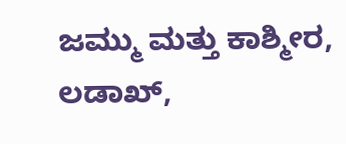ಜಮ್ಮು ಮತ್ತು ಕಾಶ್ಮೀರ, ಲಡಾಖ್,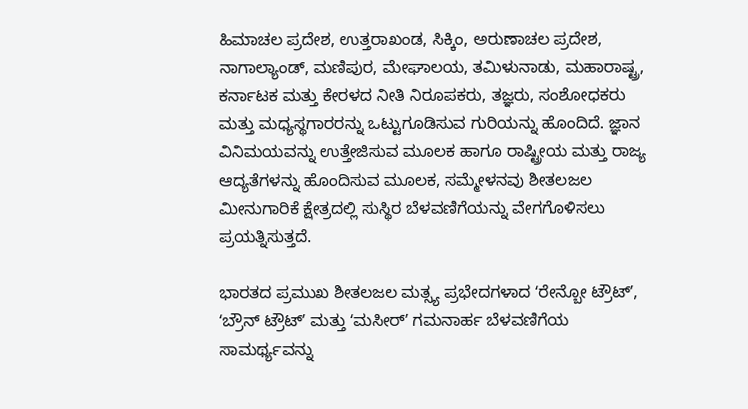ಹಿಮಾಚಲ ಪ್ರದೇಶ, ಉತ್ತರಾಖಂಡ, ಸಿಕ್ಕಿಂ, ಅರುಣಾಚಲ ಪ್ರದೇಶ, ನಾಗಾಲ್ಯಾಂಡ್, ಮಣಿಪುರ, ಮೇಘಾಲಯ, ತಮಿಳುನಾಡು, ಮಹಾರಾಷ್ಟ್ರ, ಕರ್ನಾಟಕ ಮತ್ತು ಕೇರಳದ ನೀತಿ ನಿರೂಪಕರು, ತಜ್ಞರು, ಸಂಶೋಧಕರು ಮತ್ತು ಮಧ್ಯಸ್ಥಗಾರರನ್ನು ಒಟ್ಟುಗೂಡಿಸುವ ಗುರಿಯನ್ನು ಹೊಂದಿದೆ. ಜ್ಞಾನ ವಿನಿಮಯವನ್ನು ಉತ್ತೇಜಿಸುವ ಮೂಲಕ ಹಾಗೂ ರಾಷ್ಟ್ರೀಯ ಮತ್ತು ರಾಜ್ಯ ಆದ್ಯತೆಗಳನ್ನು ಹೊಂದಿಸುವ ಮೂಲಕ, ಸಮ್ಮೇಳನವು ಶೀತಲಜಲ ಮೀನುಗಾರಿಕೆ ಕ್ಷೇತ್ರದಲ್ಲಿ ಸುಸ್ಥಿರ ಬೆಳವಣಿಗೆಯನ್ನು ವೇಗಗೊಳಿಸಲು ಪ್ರಯತ್ನಿಸುತ್ತದೆ.

ಭಾರತದ ಪ್ರಮುಖ ಶೀತಲಜಲ ಮತ್ಸ್ಯ ಪ್ರಭೇದಗಳಾದ ʻರೇನ್ಬೋ ಟ್ರೌಟ್ʼ, ʻಬ್ರೌನ್ ಟ್ರೌಟ್ʼ ಮತ್ತು ʻಮಸೀರ್ʼ ಗಮನಾರ್ಹ ಬೆಳವಣಿಗೆಯ ಸಾಮರ್ಥ್ಯವನ್ನು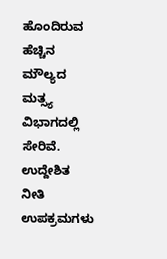ಹೊಂದಿರುವ ಹೆಚ್ಚಿನ ಮೌಲ್ಯದ ಮತ್ಸ್ಯ ವಿಭಾಗದಲ್ಲಿ ಸೇರಿವೆ. ಉದ್ದೇಶಿತ ನೀತಿ ಉಪಕ್ರಮಗಳು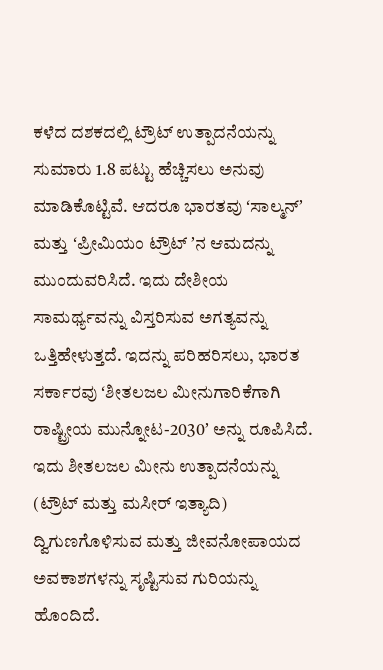ಕಳೆದ ದಶಕದಲ್ಲಿ ಟ್ರೌಟ್ ಉತ್ಪಾದನೆಯನ್ನು ಸುಮಾರು 1.8 ಪಟ್ಟು ಹೆಚ್ಚಿಸಲು ಅನುವು ಮಾಡಿಕೊಟ್ಟಿವೆ. ಆದರೂ ಭಾರತವು ʻಸಾಲ್ಮನ್ʼ ಮತ್ತು ʻಪ್ರೀಮಿಯಂ ಟ್ರೌಟ್ ʼನ ಆಮದನ್ನು ಮುಂದುವರಿಸಿದೆ. ಇದು ದೇಶೀಯ ಸಾಮರ್ಥ್ಯವನ್ನು ವಿಸ್ತರಿಸುವ ಅಗತ್ಯವನ್ನು ಒತ್ತಿಹೇಳುತ್ತದೆ. ಇದನ್ನು ಪರಿಹರಿಸಲು, ಭಾರತ ಸರ್ಕಾರವು ʻಶೀತಲಜಲ ಮೀನುಗಾರಿಕೆಗಾಗಿ ರಾಷ್ಟ್ರೀಯ ಮುನ್ನೋಟ-2030ʼ ಅನ್ನು ರೂಪಿಸಿದೆ. ಇದು ಶೀತಲಜಲ ಮೀನು ಉತ್ಪಾದನೆಯನ್ನು (ಟ್ರೌಟ್ ಮತ್ತು ಮಸೀರ್ ಇತ್ಯಾದಿ) ದ್ವಿಗುಣಗೊಳಿಸುವ ಮತ್ತು ಜೀವನೋಪಾಯದ ಅವಕಾಶಗಳನ್ನು ಸೃಷ್ಟಿಸುವ ಗುರಿಯನ್ನು ಹೊಂದಿದೆ.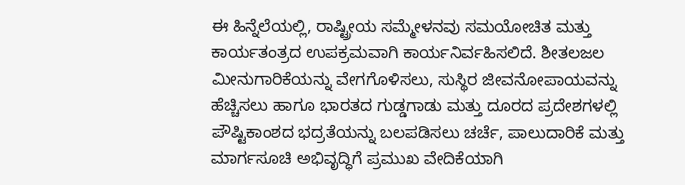ಈ ಹಿನ್ನೆಲೆಯಲ್ಲಿ, ರಾಷ್ಟ್ರೀಯ ಸಮ್ಮೇಳನವು ಸಮಯೋಚಿತ ಮತ್ತು ಕಾರ್ಯತಂತ್ರದ ಉಪಕ್ರಮವಾಗಿ ಕಾರ್ಯನಿರ್ವಹಿಸಲಿದೆ. ಶೀತಲಜಲ ಮೀನುಗಾರಿಕೆಯನ್ನು ವೇಗಗೊಳಿಸಲು, ಸುಸ್ಥಿರ ಜೀವನೋಪಾಯವನ್ನು ಹೆಚ್ಚಿಸಲು ಹಾಗೂ ಭಾರತದ ಗುಡ್ಡಗಾಡು ಮತ್ತು ದೂರದ ಪ್ರದೇಶಗಳಲ್ಲಿ ಪೌಷ್ಟಿಕಾಂಶದ ಭದ್ರತೆಯನ್ನು ಬಲಪಡಿಸಲು ಚರ್ಚೆ, ಪಾಲುದಾರಿಕೆ ಮತ್ತು ಮಾರ್ಗಸೂಚಿ ಅಭಿವೃದ್ಧಿಗೆ ಪ್ರಮುಖ ವೇದಿಕೆಯಾಗಿ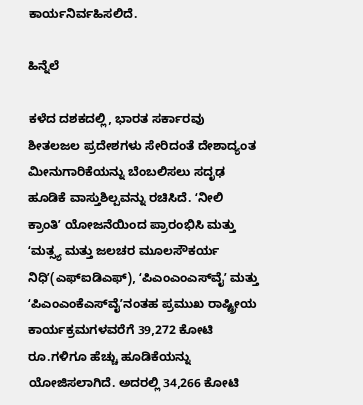ಕಾರ್ಯನಿರ್ವಹಿಸಲಿದೆ.

ಹಿನ್ನೆಲೆ

ಕಳೆದ ದಶಕದಲ್ಲಿ, ಭಾರತ ಸರ್ಕಾರವು ಶೀತಲಜಲ ಪ್ರದೇಶಗಳು ಸೇರಿದಂತೆ ದೇಶಾದ್ಯಂತ ಮೀನುಗಾರಿಕೆಯನ್ನು ಬೆಂಬಲಿಸಲು ಸದೃಢ ಹೂಡಿಕೆ ವಾಸ್ತುಶಿಲ್ಪವನ್ನು ರಚಿಸಿದೆ. ʻನೀಲಿ ಕ್ರಾಂತಿʼ ಯೋಜನೆಯಿಂದ ಪ್ರಾರಂಭಿಸಿ ಮತ್ತು ʻಮತ್ಸ್ಯ ಮತ್ತು ಜಲಚರ ಮೂಲಸೌಕರ್ಯ ನಿಧಿʼ(ಎಫ್ಐಡಿಎಫ್), ʻಪಿಎಂಎಂಎಸ್‌ವೈʼ ಮತ್ತು ʻಪಿಎಂಎಂಕೆಎಸ್‌ವೈʼನಂತಹ ಪ್ರಮುಖ ರಾಷ್ಟ್ರೀಯ ಕಾರ್ಯಕ್ರಮಗಳವರೆಗೆ 39,272 ಕೋಟಿ ರೂ.ಗಳಿಗೂ ಹೆಚ್ಚು ಹೂಡಿಕೆಯನ್ನು ಯೋಜಿಸಲಾಗಿದೆ. ಅದರಲ್ಲಿ 34,266 ಕೋಟಿ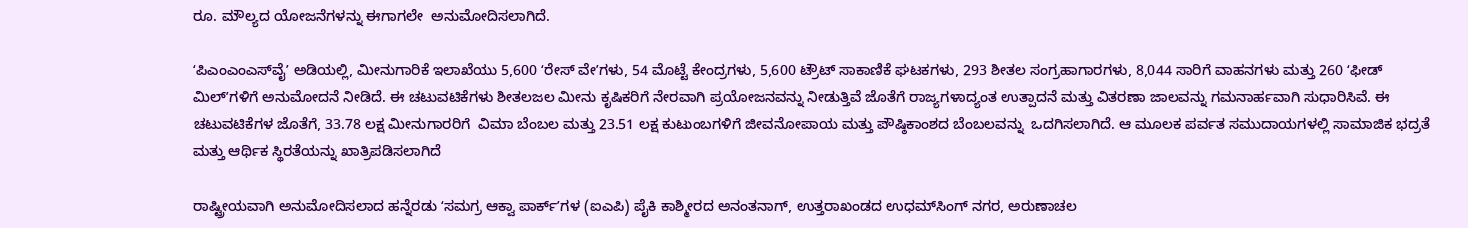ರೂ. ಮೌಲ್ಯದ ಯೋಜನೆಗಳನ್ನು ಈಗಾಗಲೇ  ಅನುಮೋದಿಸಲಾಗಿದೆ.

ʻಪಿಎಂಎಂಎಸ್‌ವೈʼ ಅಡಿಯಲ್ಲಿ, ಮೀನುಗಾರಿಕೆ ಇಲಾಖೆಯು 5,600 ʻರೇಸ್ ವೇʼಗಳು, 54 ಮೊಟ್ಟೆ ಕೇಂದ್ರಗಳು, 5,600 ಟ್ರೌಟ್ ಸಾಕಾಣಿಕೆ ಘಟಕಗಳು, 293 ಶೀತಲ ಸಂಗ್ರಹಾಗಾರಗಳು, 8,044 ಸಾರಿಗೆ ವಾಹನಗಳು ಮತ್ತು 260 ʻಫೀಡ್ ಮಿಲ್‌ʼಗಳಿಗೆ ಅನುಮೋದನೆ ನೀಡಿದೆ. ಈ ಚಟುವಟಿಕೆಗಳು ಶೀತಲಜಲ ಮೀನು ಕೃಷಿಕರಿಗೆ ನೇರವಾಗಿ ಪ್ರಯೋಜನವನ್ನು ನೀಡುತ್ತಿವೆ ಜೊತೆಗೆ ರಾಜ್ಯಗಳಾದ್ಯಂತ ಉತ್ಪಾದನೆ ಮತ್ತು ವಿತರಣಾ ಜಾಲವನ್ನು ಗಮನಾರ್ಹವಾಗಿ ಸುಧಾರಿಸಿವೆ. ಈ ಚಟುವಟಿಕೆಗಳ ಜೊತೆಗೆ, 33.78 ಲಕ್ಷ ಮೀನುಗಾರರಿಗೆ  ವಿಮಾ ಬೆಂಬಲ ಮತ್ತು 23.51 ಲಕ್ಷ ಕುಟುಂಬಗಳಿಗೆ ಜೀವನೋಪಾಯ ಮತ್ತು ಪೌಷ್ಠಿಕಾಂಶದ ಬೆಂಬಲವನ್ನು  ಒದಗಿಸಲಾಗಿದೆ. ಆ ಮೂಲಕ ಪರ್ವತ ಸಮುದಾಯಗಳಲ್ಲಿ ಸಾಮಾಜಿಕ ಭದ್ರತೆ ಮತ್ತು ಆರ್ಥಿಕ ಸ್ಥಿರತೆಯನ್ನು ಖಾತ್ರಿಪಡಿಸಲಾಗಿದೆ

ರಾಷ್ಟ್ರೀಯವಾಗಿ ಅನುಮೋದಿಸಲಾದ ಹನ್ನೆರಡು ʻಸಮಗ್ರ ಆಕ್ವಾ ಪಾರ್ಕ್ʼಗಳ (ಐಎಪಿ) ಪೈಕಿ ಕಾಶ್ಮೀರದ ಅನಂತನಾಗ್, ಉತ್ತರಾಖಂಡದ ಉಧಮ್‌ಸಿಂಗ್ ನಗರ, ಅರುಣಾಚಲ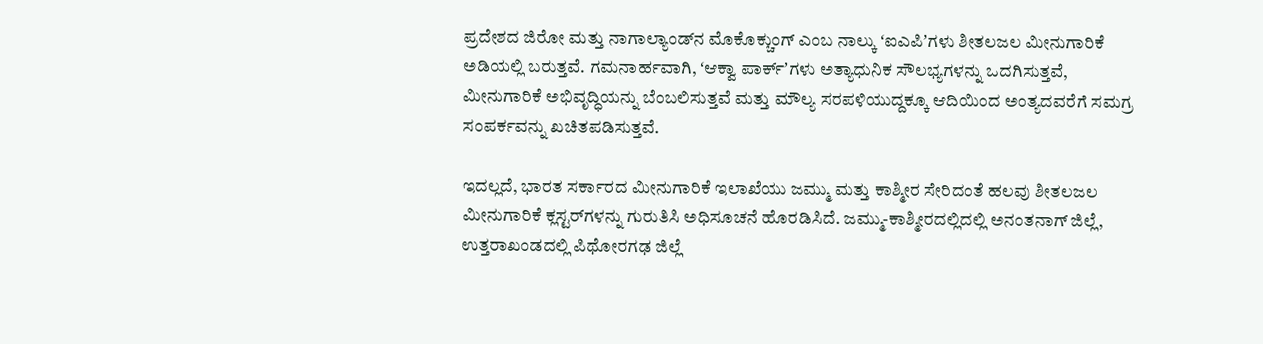ಪ್ರದೇಶದ ಜಿರೋ ಮತ್ತು ನಾಗಾಲ್ಯಾಂಡ್‌ನ ಮೊಕೊಕ್ಚುಂಗ್ ಎಂಬ ನಾಲ್ಕು ʻಐಎಪಿʼಗಳು ಶೀತಲಜಲ ಮೀನುಗಾರಿಕೆ ಅಡಿಯಲ್ಲಿ ಬರುತ್ತವೆ. ಗಮನಾರ್ಹವಾಗಿ, ʻಆಕ್ವಾ ಪಾರ್ಕ್ʼಗಳು ಅತ್ಯಾಧುನಿಕ ಸೌಲಭ್ಯಗಳನ್ನು ಒದಗಿಸುತ್ತವೆ, ಮೀನುಗಾರಿಕೆ ಅಭಿವೃದ್ಧಿಯನ್ನು ಬೆಂಬಲಿಸುತ್ತವೆ ಮತ್ತು ಮೌಲ್ಯ ಸರಪಳಿಯುದ್ದಕ್ಕೂ ಆದಿಯಿಂದ ಅಂತ್ಯದವರೆಗೆ ಸಮಗ್ರ ಸಂಪರ್ಕವನ್ನು ಖಚಿತಪಡಿಸುತ್ತವೆ.

ಇದಲ್ಲದೆ, ಭಾರತ ಸರ್ಕಾರದ ಮೀನುಗಾರಿಕೆ ಇಲಾಖೆಯು ಜಮ್ಮು ಮತ್ತು ಕಾಶ್ಮೀರ ಸೇರಿದಂತೆ ಹಲವು ಶೀತಲಜಲ ಮೀನುಗಾರಿಕೆ ಕ್ಲಸ್ಟರ್‌ಗಳನ್ನು ಗುರುತಿಸಿ ಅಧಿಸೂಚನೆ ಹೊರಡಿಸಿದೆ. ಜಮ್ಮು-ಕಾಶ್ಮೀರದಲ್ಲಿದಲ್ಲಿ ಅನಂತನಾಗ್ ಜಿಲ್ಲೆ, ಉತ್ತರಾಖಂಡದಲ್ಲಿ ಪಿಥೋರಗಢ ಜಿಲ್ಲೆ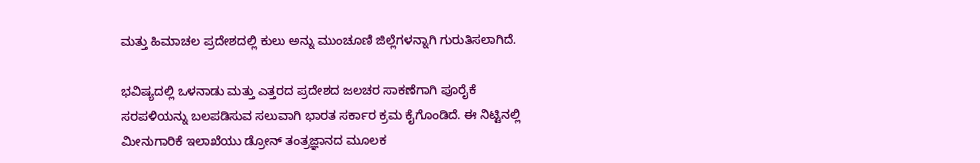ಮತ್ತು ಹಿಮಾಚಲ ಪ್ರದೇಶದಲ್ಲಿ ಕುಲು ಅನ್ನು ಮುಂಚೂಣಿ ಜಿಲ್ಲೆಗಳನ್ನಾಗಿ ಗುರುತಿಸಲಾಗಿದೆ.

ಭವಿಷ್ಯದಲ್ಲಿ ಒಳನಾಡು ಮತ್ತು ಎತ್ತರದ ಪ್ರದೇಶದ ಜಲಚರ ಸಾಕಣೆಗಾಗಿ ಪೂರೈಕೆ ಸರಪಳಿಯನ್ನು ಬಲಪಡಿಸುವ ಸಲುವಾಗಿ ಭಾರತ ಸರ್ಕಾರ ಕ್ರಮ ಕೈಗೊಂಡಿದೆ. ಈ ನಿಟ್ಟಿನಲ್ಲಿ ಮೀನುಗಾರಿಕೆ ಇಲಾಖೆಯು ಡ್ರೋನ್ ತಂತ್ರಜ್ಞಾನದ ಮೂಲಕ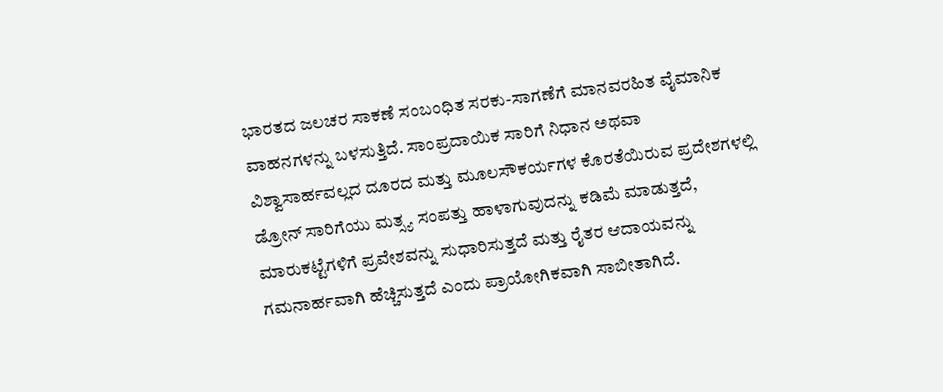ಭಾರತದ ಜಲಚರ ಸಾಕಣೆ ಸಂಬಂಧಿತ ಸರಕು-ಸಾಗಣೆಗೆ ಮಾನವರಹಿತ ವೈಮಾನಿಕ ವಾಹನಗಳನ್ನು ಬಳಸುತ್ತಿದೆ. ಸಾಂಪ್ರದಾಯಿಕ ಸಾರಿಗೆ ನಿಧಾನ ಅಥವಾ ವಿಶ್ವಾಸಾರ್ಹವಲ್ಲದ ದೂರದ ಮತ್ತು ಮೂಲಸೌಕರ್ಯಗಳ ಕೊರತೆಯಿರುವ ಪ್ರದೇಶಗಳಲ್ಲಿ ಡ್ರೋನ್ ಸಾರಿಗೆಯು ಮತ್ಸ್ಯ ಸಂಪತ್ತು ಹಾಳಾಗುವುದನ್ನು ಕಡಿಮೆ ಮಾಡುತ್ತದೆ, ಮಾರುಕಟ್ಟೆಗಳಿಗೆ ಪ್ರವೇಶವನ್ನು ಸುಧಾರಿಸುತ್ತದೆ ಮತ್ತು ರೈತರ ಆದಾಯವನ್ನು ಗಮನಾರ್ಹವಾಗಿ ಹೆಚ್ಚಿಸುತ್ತದೆ ಎಂದು ಪ್ರಾಯೋಗಿಕವಾಗಿ ಸಾಬೀತಾಗಿದೆ.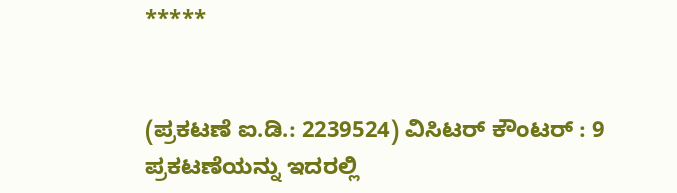*****


(ಪ್ರಕಟಣೆ ಐ.ಡಿ.: 2239524) ವಿಸಿಟರ್ ಕೌಂಟರ್ : 9
ಪ್ರಕಟಣೆಯನ್ನು ಇದರಲ್ಲಿ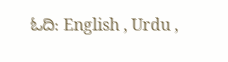ಓದಿ: English , Urdu ,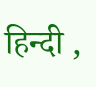हिन्दी ,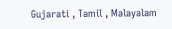Gujarati , Tamil , Malayalam